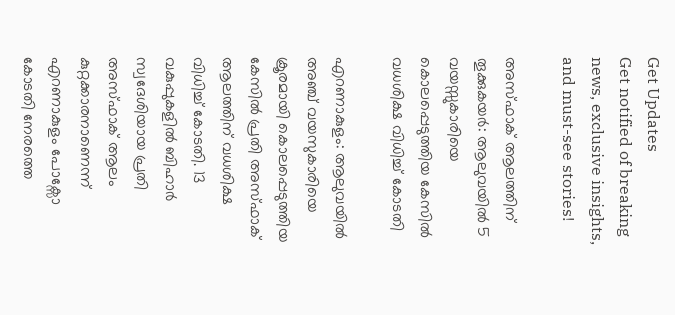Get Updates
Get notified of breaking news, exclusive insights, and must-see stories!

അസ്ഫാക് ആലത്തിന് തൂക്കുകയർ: ആലുവയില്‍ 5 വയസ്സുകാരിയെ കൊലപ്പെടുത്തിയ കേസില്‍ വധശിക്ഷ വിധിച്ച് കോടതി

എറണാകുളം: ആലുവയില്‍ അഞ്ച് വയസുകാരിയെ ക്രൂരമായി കൊലപ്പെടുത്തിയ കേസില്‍ പ്രതി അസ്ഫാക് ആലത്തിന് വധശിക്ഷ വിധിച്ച് കോടതി. 13 വകുപ്പുകളില്‍ ബിഹാർ സ്വദേശിയായ പ്രതി അസ്ഫാക് ആലം കുറ്റക്കാരനാണെന്ന് എറണാകുളം പോക്സോ കോടതി നേരത്തെ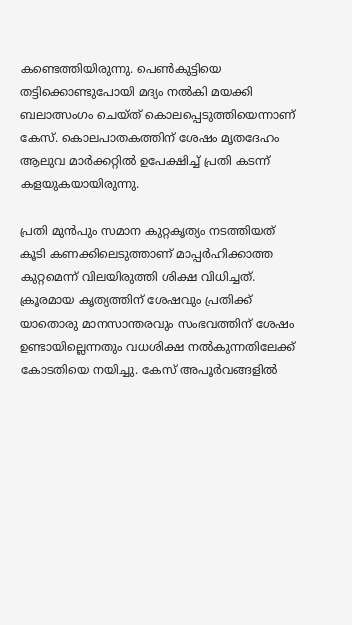കണ്ടെത്തിയിരുന്നു. പെണ്‍കുട്ടിയെ തട്ടിക്കൊണ്ടുപോയി മദ്യം നല്‍കി മയക്കി ബലാത്സംഗം ചെയ്ത് കൊലപ്പെടുത്തിയെന്നാണ് കേസ്. കൊലപാതകത്തിന് ശേഷം മൃതദേഹം ആലുവ മാർക്കറ്റില്‍ ഉപേക്ഷിച്ച് പ്രതി കടന്ന് കളയുകയായിരുന്നു.

പ്രതി മുൻപും സമാന കുറ്റകൃത്യം നടത്തിയത് കൂടി കണക്കിലെടുത്താണ് മാപ്പർഹിക്കാത്ത കുറ്റമെന്ന് വിലയിരുത്തി ശിക്ഷ വിധിച്ചത്. ക്രൂരമായ കൃത്യത്തിന് ശേഷവും പ്രതിക്ക് യാതൊരു മാനസാന്തരവും സംഭവത്തിന് ശേഷം ഉണ്ടായില്ലെന്നതും വധശിക്ഷ നൽകുന്നതിലേക്ക് കോടതിയെ നയിച്ചു. കേസ് അപൂർവങ്ങളില്‍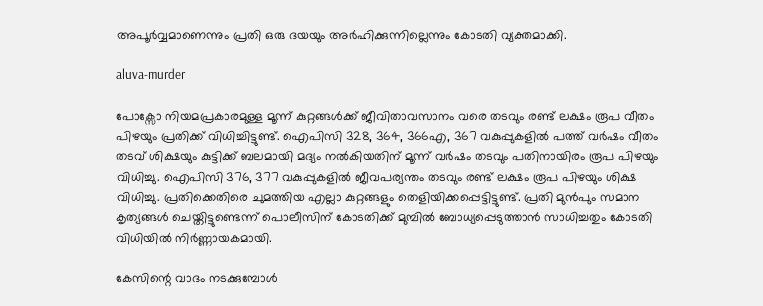അപൂർവ്വമാണെന്നും പ്രതി ഒരു ദയയും അർഹിക്കുന്നില്ലെന്നും കോടതി വ്യക്തമാക്കി.

aluva-murder

പോക്സോ നിയമപ്രകാരമുള്ള മൂന്ന് കുറ്റങ്ങൾക്ക് ജീവിതാവസാനം വരെ തടവും രണ്ട് ലക്ഷം രൂപ വീതം പിഴയും പ്രതിക്ക് വിധിച്ചിട്ടുണ്ട്. ഐപിസി 328, 364, 366എ, 367 വകുപ്പുകളിൽ പത്ത് വർഷം വീതം തടവ് ശിക്ഷയും കുട്ടിക്ക് ബലമായി മദ്യം നൽകിയതിന് മൂന്ന് വർഷം തടവും പതിനായിരം രൂപ പിഴയും വിധിച്ചു. ഐപിസി 376, 377 വകുപ്പുകളിൽ ജീവപര്യന്തം തടവും രണ്ട് ലക്ഷം രൂപ പിഴയും ശിക്ഷ വിധിച്ചു. പ്രതിക്കെതിരെ ചുമത്തിയ എല്ലാ കുറ്റങ്ങളും തെളിയിക്കപ്പെട്ടിട്ടുണ്ട്. പ്രതി മുന്‍പും സമാന കൃത്യങ്ങള്‍ ചെയ്തിട്ടുണ്ടെന്ന് പൊലീസിന് കോടതിക്ക് മുമ്പില്‍ ബോധ്യപ്പെടുത്താന്‍ സാധിച്ചതും കോടതി വിധിയില്‍ നിർണ്ണായകമായി.

കേസിന്റെ വാദം നടക്കുമ്പോള്‍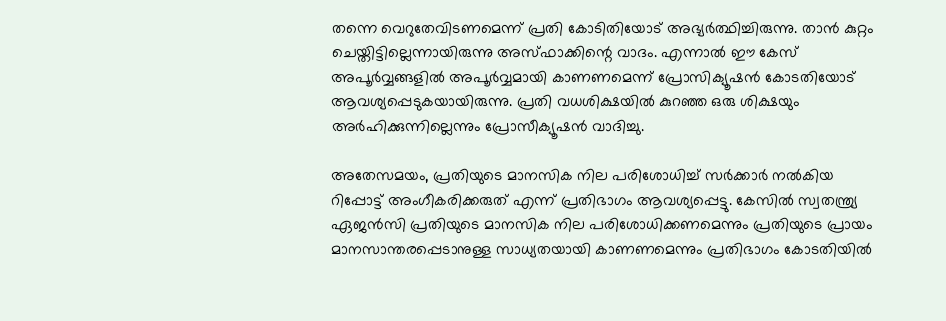തന്നെ വെറുതേവിടണമെന്ന് പ്രതി കോടിതിയോട് അഭ്യർത്ഥിച്ചിരുന്നു. താൻ കുറ്റം ചെയ്തിട്ടില്ലെന്നായിരുന്നു അസ്ഫാക്കിന്റെ വാദം. എന്നാൽ ഈ കേസ് അപൂർവ്വങ്ങളിൽ അപൂർവ്വമായി കാണണമെന്ന് പ്രോസിക്യൂഷൻ കോടതിയോട് ആവശ്യപ്പെടുകയായിരുന്നു. പ്രതി വധശിക്ഷയിൽ കുറഞ്ഞ ഒരു ശിക്ഷയും അർഹിക്കുന്നില്ലെന്നും പ്രോസീക്യൂഷൻ വാദിച്ചു.

അതേസമയം, പ്രതിയുടെ മാനസിക നില പരിശോധിച്ച് സർക്കാർ നൽകിയ റിപ്പോട്ട് അംഗീകരിക്കരുത് എന്ന് പ്രതിഭാഗം ആവശ്യപ്പെട്ടു. കേസിൽ സ്വതന്ത്ര്യ ഏജൻസി പ്രതിയുടെ മാനസിക നില പരിശോധിക്കണമെന്നും പ്രതിയുടെ പ്രായം മാനസാന്തരപ്പെടാനുള്ള സാധ്യതയായി കാണണമെന്നും പ്രതിഭാഗം കോടതിയിൽ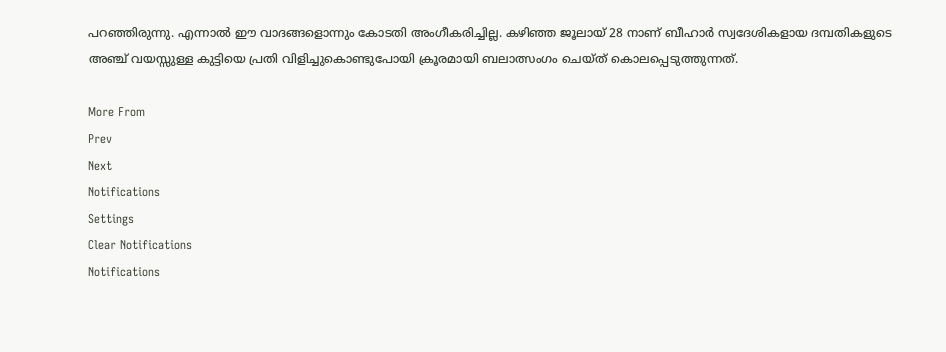പറഞ്ഞിരുന്നു. എന്നാല്‍ ഈ വാദങ്ങളൊന്നും കോടതി അംഗീകരിച്ചില്ല. കഴിഞ്ഞ ജൂലായ് 28 നാണ് ബീഹാർ സ്വദേശികളായ ദമ്പതികളുടെ അഞ്ച് വയസ്സുള്ള കുട്ടിയെ പ്രതി വിളിച്ചുകൊണ്ടുപോയി ക്രൂരമായി ബലാത്സംഗം ചെയ്ത് കൊലപ്പെടുത്തുന്നത്.

More From
Prev
Next
Notifications
Settings
Clear Notifications
Notifications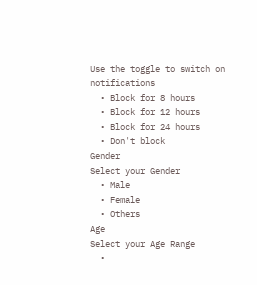Use the toggle to switch on notifications
  • Block for 8 hours
  • Block for 12 hours
  • Block for 24 hours
  • Don't block
Gender
Select your Gender
  • Male
  • Female
  • Others
Age
Select your Age Range
  •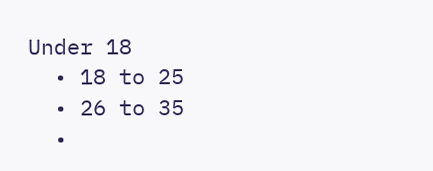Under 18
  • 18 to 25
  • 26 to 35
  •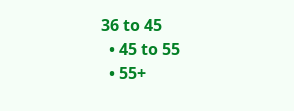36 to 45
  • 45 to 55
  • 55+